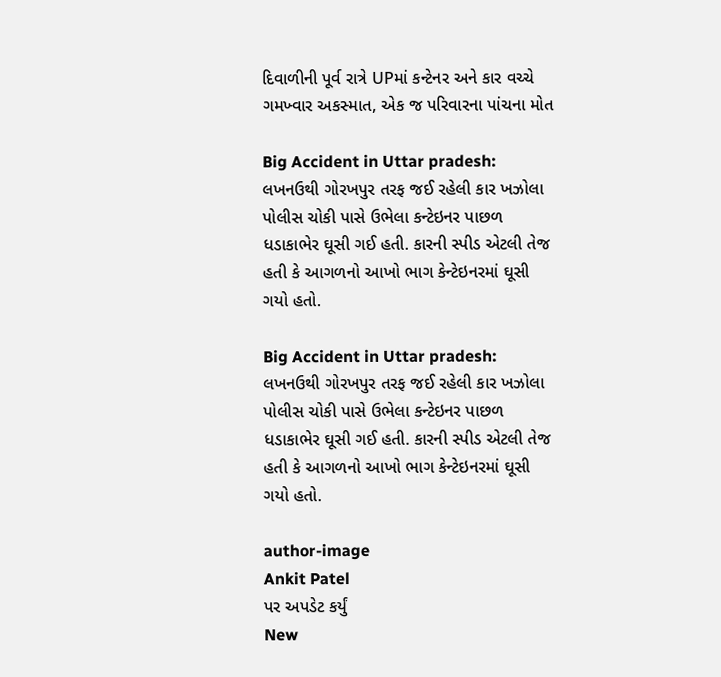દિવાળીની પૂર્વ રાત્રે UPમાં કન્ટેનર અને કાર વચ્ચે ગમખ્વાર અકસ્માત, એક જ પરિવારના પાંચના મોત

Big Accident in Uttar pradesh: લખનઉથી ગોરખપુર તરફ જઈ રહેલી કાર ખઝોલા પોલીસ ચોકી પાસે ઉભેલા કન્ટેઇનર પાછળ ધડાકાભેર ઘૂસી ગઈ હતી. કારની સ્પીડ એટલી તેજ હતી કે આગળનો આખો ભાગ કેન્ટેઇનરમાં ઘૂસી ગયો હતો.

Big Accident in Uttar pradesh: લખનઉથી ગોરખપુર તરફ જઈ રહેલી કાર ખઝોલા પોલીસ ચોકી પાસે ઉભેલા કન્ટેઇનર પાછળ ધડાકાભેર ઘૂસી ગઈ હતી. કારની સ્પીડ એટલી તેજ હતી કે આગળનો આખો ભાગ કેન્ટેઇનરમાં ઘૂસી ગયો હતો.

author-image
Ankit Patel
પર અપડેટ કર્યું
New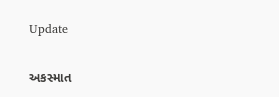Update

અકસ્માત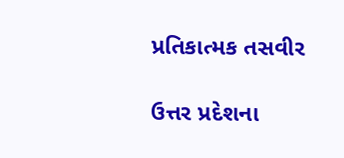પ્રતિકાત્મક તસવીર

ઉત્તર પ્રદેશના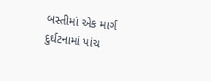બસ્તીમાં એક માર્ગ દુર્ઘટનામાં પાંચ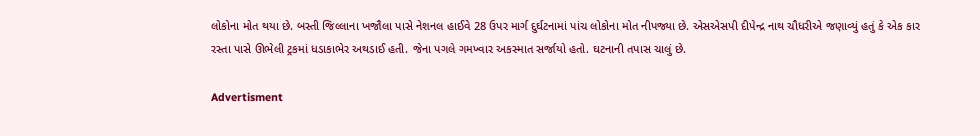લોકોના મોત થયા છે. બસ્તી જિલ્લાના ખજૌલા પાસે નેશનલ હાઈવે 28 ઉપર માર્ગ દુર્ઘટનામાં પાંચ લોકોના મોત નીપજ્યા છે. એસએસપી દીપેન્દ્ર નાથ ચૌધરીએ જણાવ્યું હતું કે એક કાર રસ્તા પાસે ઊભેલી ટ્રકમાં ધડાકાભેર અથડાઈ હતી. જેના પગલે ગમખ્વાર અકસ્માત સર્જાયો હતો. ઘટનાની તપાસ ચાલું છે.

Advertisment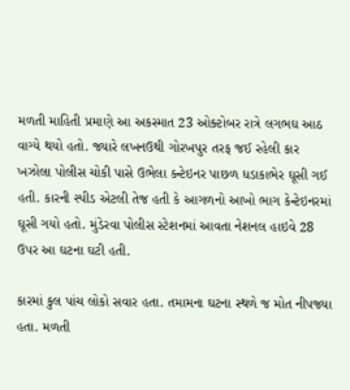મળતી માહિતી પ્રમાણે આ અકસ્માત 23 ઓક્ટોબર રાત્રે લગભઘ આઠ વાગ્યે થયો હતો. જ્યારે લખનઉથી ગોરખપુર તરફ જઈ રહેલી કાર ખઝોલા પોલીસ ચોકી પાસે ઉભેલા કન્ટેઇનર પાછળ ધડાકાભેર ઘૂસી ગઈ હતી. કારની સ્પીડ એટલી તેજ હતી કે આગળનો આખો ભાગ કેન્ટેઇનરમાં ઘૂસી ગયો હતો. મુંડેરવા પોલીસ સ્ટેશનમાં આવતા નેશનલ હાઇવે 28 ઉપર આ ઘટના ઘટી હતી.

કારમાં કુલ પાંચ લોકો સવાર હતા. તમામના ઘટના સ્થળે જ મોત નીપજ્યા હતા. મળતી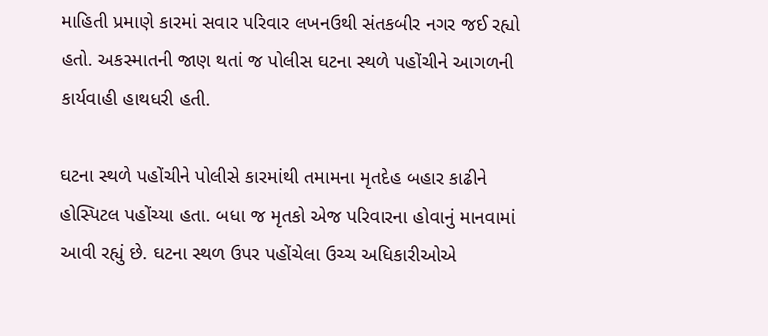માહિતી પ્રમાણે કારમાં સવાર પરિવાર લખનઉથી સંતકબીર નગર જઈ રહ્યો હતો. અકસ્માતની જાણ થતાં જ પોલીસ ઘટના સ્થળે પહોંચીને આગળની કાર્યવાહી હાથધરી હતી.

ઘટના સ્થળે પહોંચીને પોલીસે કારમાંથી તમામના મૃતદેહ બહાર કાઢીને હોસ્પિટલ પહોંચ્યા હતા. બધા જ મૃતકો એજ પરિવારના હોવાનું માનવામાં આવી રહ્યું છે. ઘટના સ્થળ ઉપર પહોંચેલા ઉચ્ચ અધિકારીઓએ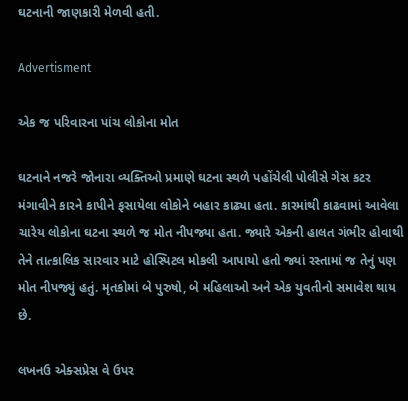ઘટનાની જાણકારી મેળવી હતી.

Advertisment

એક જ પરિવારના પાંચ લોકોના મોત

ઘટનાને નજરે જોનારા વ્યક્તિઓ પ્રમાણે ઘટના સ્થળે પહોંચેલી પોલીસે ગેસ કટર મંગાવીને કારને કાપીને ફસાયેલા લોકોને બહાર કાઢ્યા હતા. કારમાંથી કાઢવામાં આવેલા ચારેય લોકોના ઘટના સ્થળે જ મોત નીપજ્યા હતા. જ્યારે એકની હાલત ગંભીર હોવાથી તેને તાત્કાલિક સારવાર માટે હોસ્પિટલ મોકલી આપાયો હતો જ્યાં રસ્તામાં જ તેનું પણ મોત નીપજ્યું હતું. મૃતકોમાં બે પુરુષો, બે મહિલાઓ અને એક યુવતીનો સમાવેશ થાય છે.

લખનઉ એક્સપ્રેસ વે ઉપર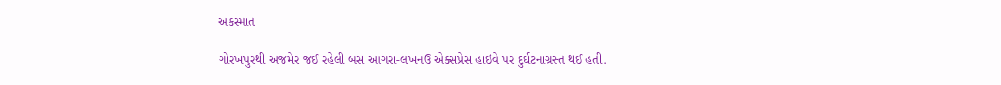અકસ્માત

ગોરખપુરથી અજમેર જઈ રહેલી બસ આગરા-લખનઉ એક્સપ્રેસ હાઇવે પર દુર્ઘટનાગ્રસ્ત થઈ હતી.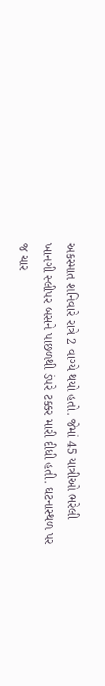અકસ્માત શનિવારે રાત્રે 2 વાગ્યે થયો હતો. જેમાં 45 યાત્રીઓ ભરેલી ખાનગી સ્લીપર બસને પાછળથી ડંપરે ટક્કર મારી દીધી હતી. ઘટનાસ્થળ પર જ ચાર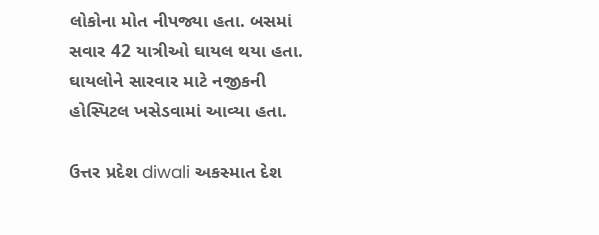લોકોના મોત નીપજ્યા હતા. બસમાં સવાર 42 યાત્રીઓ ઘાયલ થયા હતા. ઘાયલોને સારવાર માટે નજીકની હોસ્પિટલ ખસેડવામાં આવ્યા હતા.

ઉત્તર પ્રદેશ diwali અકસ્માત દેશ